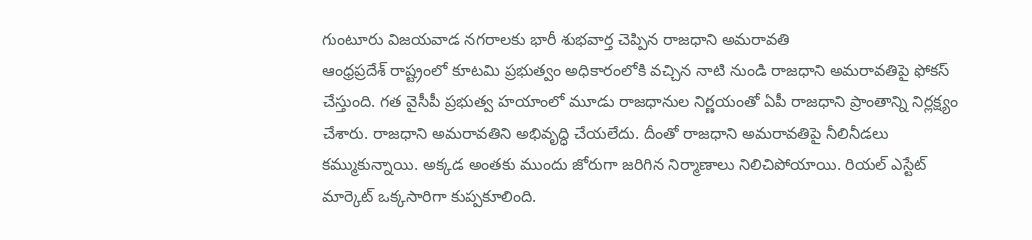గుంటూరు విజయవాడ నగరాలకు భారీ శుభవార్త చెప్పిన రాజధాని అమరావతి
ఆంధ్రప్రదేశ్ రాష్ట్రంలో కూటమి ప్రభుత్వం అధికారంలోకి వచ్చిన నాటి నుండి రాజధాని అమరావతిపై ఫోకస్ చేస్తుంది. గత వైసీపీ ప్రభుత్వ హయాంలో మూడు రాజధానుల నిర్ణయంతో ఏపీ రాజధాని ప్రాంతాన్ని నిర్లక్ష్యం చేశారు. రాజధాని అమరావతిని అభివృద్ధి చేయలేదు. దీంతో రాజధాని అమరావతిపై నీలినీడలు కమ్ముకున్నాయి. అక్కడ అంతకు ముందు జోరుగా జరిగిన నిర్మాణాలు నిలిచిపోయాయి. రియల్ ఎస్టేట్ మార్కెట్ ఒక్కసారిగా కుప్పకూలింది.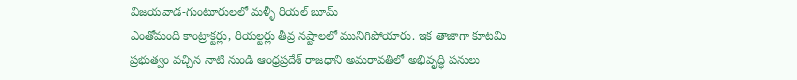విజయవాడ-గుంటూరులలో మళ్ళీ రియల్ బూమ్
ఎంతోమంది కాంట్రాక్టర్లు, రియల్టర్లు తీవ్ర నష్టాలలో మునిగిపోయారు. ఇక తాజాగా కూటమి ప్రభుత్వం వచ్చిన నాటి నుండి ఆంధ్రప్రదేశ్ రాజధాని అమరావతిలో అభివృద్ధి పనులు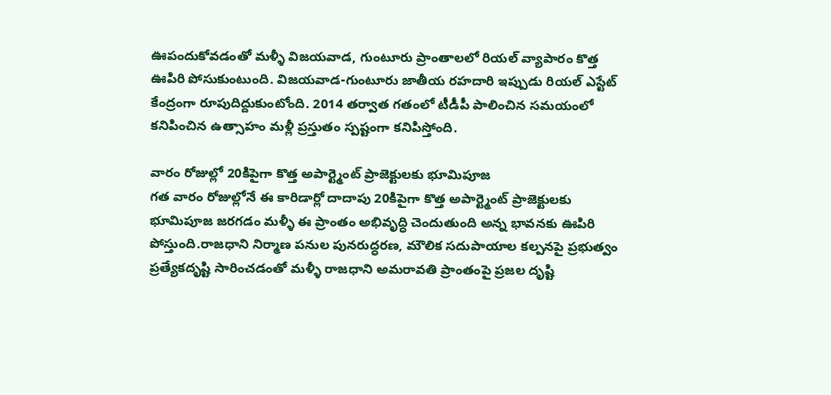ఊపందుకోవడంతో మళ్ళీ విజయవాడ, గుంటూరు ప్రాంతాలలో రియల్ వ్యాపారం కొత్త ఊపిరి పోసుకుంటుంది. విజయవాడ-గుంటూరు జాతీయ రహదారి ఇప్పుడు రియల్ ఎస్టేట్ కేంద్రంగా రూపుదిద్దుకుంటోంది. 2014 తర్వాత గతంలో టీడీపీ పాలించిన సమయంలో కనిపించిన ఉత్సాహం మళ్లీ ప్రస్తుతం స్పష్టంగా కనిపిస్తోంది.

వారం రోజుల్లో 20కిపైగా కొత్త అపార్ట్మెంట్ ప్రాజెక్టులకు భూమిపూజ
గత వారం రోజుల్లోనే ఈ కారిడార్లో దాదాపు 20కిపైగా కొత్త అపార్ట్మెంట్ ప్రాజెక్టులకు భూమిపూజ జరగడం మళ్ళీ ఈ ప్రాంతం అభివృద్ధి చెందుతుంది అన్న భావనకు ఊపిరి పోస్తుంది.రాజధాని నిర్మాణ పనుల పునరుద్ధరణ, మౌలిక సదుపాయాల కల్పనపై ప్రభుత్వం ప్రత్యేకదృష్టి సారించడంతో మళ్ళీ రాజధాని అమరావతి ప్రాంతంపై ప్రజల దృష్టి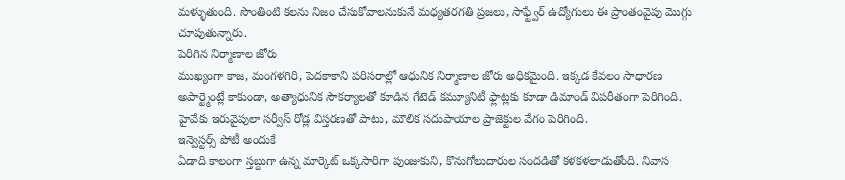మళ్ళుతుంది. సొంతింటి కలను నిజం చేసుకోవాలనుకునే మధ్యతరగతి ప్రజలు, సాఫ్ట్వేర్ ఉద్యోగులు ఈ ప్రాంతంవైపు మొగ్గు చూపుతున్నారు.
పెరిగిన నిర్మాణాల జోరు
ముఖ్యంగా కాజ, మంగళగిరి, పెదకాకాని పరిసరాల్లో ఆధునిక నిర్మాణాల జోరు అధికమైంది. ఇక్కడ కేవలం సాధారణ అపార్ట్మెంట్లే కాకుండా, అత్యాధునిక సౌకర్యాలతో కూడిన గేటెడ్ కమ్యూనిటీ ఫ్లాట్లకు కూడా డిమాండ్ విపరీతంగా పెరిగింది. హైవేకు ఇరువైపులా సర్వీస్ రోడ్ల విస్తరణతో పాటు, మౌలిక సదుపాయాల ప్రాజెక్టుల వేగం పెరిగింది.
ఇన్వెస్టర్స్ పోటీ అందుకే
ఏడాది కాలంగా స్తబ్దుగా ఉన్న మార్కెట్ ఒక్కసారిగా పుంజుకుని, కొనుగోలుదారుల సందడితో కళకళలాడుతోంది. నివాస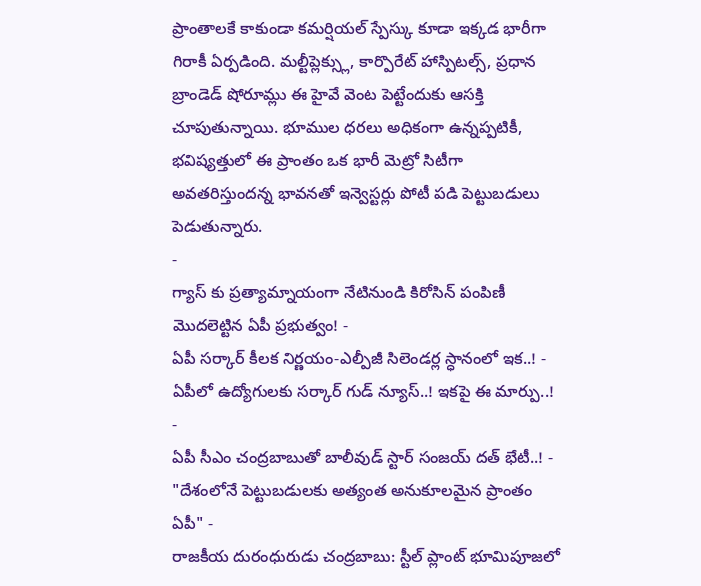ప్రాంతాలకే కాకుండా కమర్షియల్ స్పేస్కు కూడా ఇక్కడ భారీగా గిరాకీ ఏర్పడింది. మల్టీప్లెక్స్లు, కార్పొరేట్ హాస్పిటల్స్, ప్రధాన బ్రాండెడ్ షోరూమ్లు ఈ హైవే వెంట పెట్టేందుకు ఆసక్తి చూపుతున్నాయి. భూముల ధరలు అధికంగా ఉన్నప్పటికీ, భవిష్యత్తులో ఈ ప్రాంతం ఒక భారీ మెట్రో సిటీగా అవతరిస్తుందన్న భావనతో ఇన్వెస్టర్లు పోటీ పడి పెట్టుబడులు పెడుతున్నారు.
-
గ్యాస్ కు ప్రత్యామ్నాయంగా నేటినుండి కిరోసిన్ పంపిణీ మొదలెట్టిన ఏపీ ప్రభుత్వం! -
ఏపీ సర్కార్ కీలక నిర్ణయం-ఎల్పీజీ సిలెండర్ల స్ధానంలో ఇక..! -
ఏపీలో ఉద్యోగులకు సర్కార్ గుడ్ న్యూస్..! ఇకపై ఈ మార్పు..! -
ఏపీ సీఎం చంద్రబాబుతో బాలీవుడ్ స్టార్ సంజయ్ దత్ భేటీ..! -
"దేశంలోనే పెట్టుబడులకు అత్యంత అనుకూలమైన ప్రాంతం ఏపీ" -
రాజకీయ దురంధురుడు చంద్రబాబు: స్టీల్ ప్లాంట్ భూమిపూజలో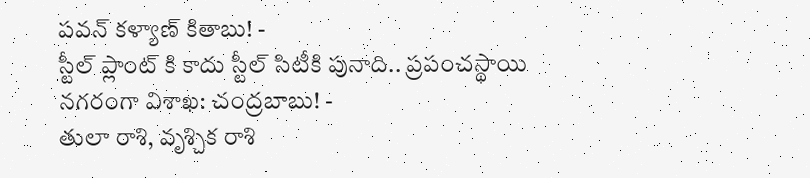పవన్ కళ్యాణ్ కితాబు! -
స్టీల్ ప్లాంట్ కి కాదు స్టీల్ సిటీకి పునాది.. ప్రపంచస్థాయి నగరంగా విశాఖ: చంద్రబాబు! -
తులా రాశి, వృశ్చిక రాశి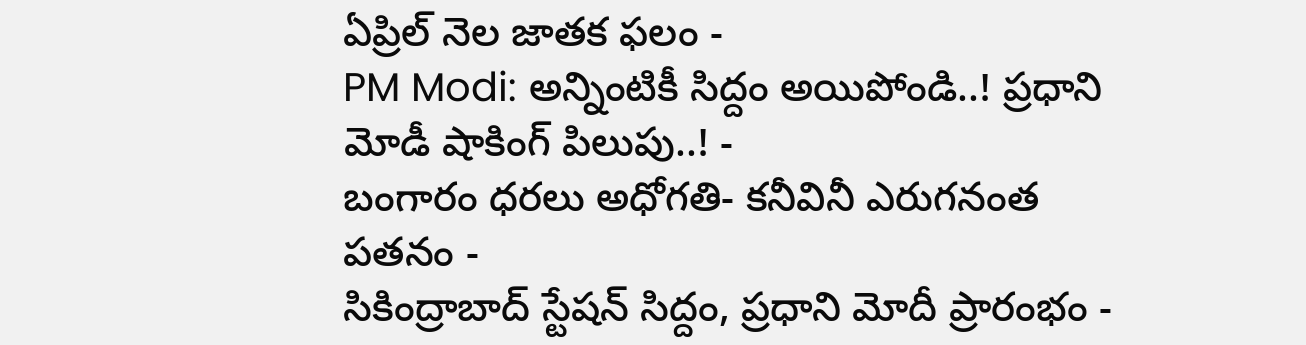ఏప్రిల్ నెల జాతక ఫలం -
PM Modi: అన్నింటికీ సిద్దం అయిపోండి..! ప్రధాని మోడీ షాకింగ్ పిలుపు..! -
బంగారం ధరలు అధోగతి- కనీవినీ ఎరుగనంత పతనం -
సికింద్రాబాద్ స్టేషన్ సిద్దం, ప్రధాని మోదీ ప్రారంభం -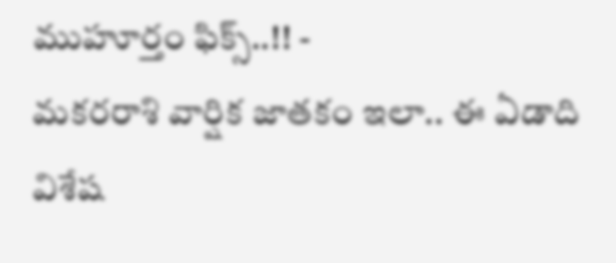ముహూర్తం ఫిక్స్..!! -
మకరరాశి వార్షిక జాతకం ఇలా.. ఈ ఏడాది విశేష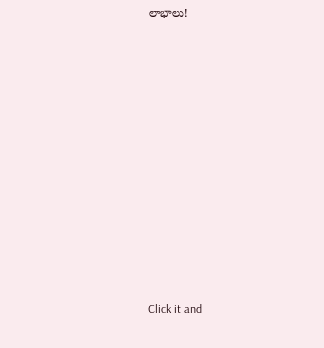లాభాలు!












Click it and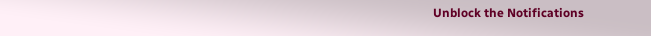Unblock the Notifications